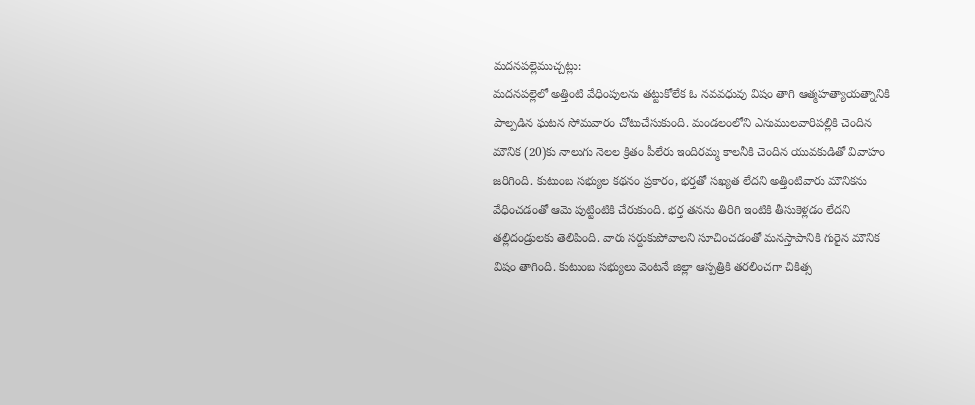మదనపల్లెముచ్చట్లు:
మదనపల్లెలో అత్తింటి వేధింపులను తట్టుకోలేక ఓ నవవధువు విషం తాగి ఆత్మహత్యాయత్నానికి పాల్పడిన ఘటన సోమవారం చోటుచేసుకుంది. మండలంలోని ఎనుములవారిపల్లికి చెందిన మౌనిక (20)కు నాలుగు నెలల క్రితం పీలేరు ఇందిరమ్మ కాలనీకి చెందిన యువకుడితో వివాహం జరిగింది. కుటుంబ సభ్యుల కథనం ప్రకారం, భర్తతో సఖ్యత లేదని అత్తింటివారు మౌనికను వేధించడంతో ఆమె పుట్టింటికి చేరుకుంది. భర్త తనను తిరిగి ఇంటికి తీసుకెళ్లడం లేదని తల్లిదండ్రులకు తెలిపింది. వారు సర్దుకుపోవాలని సూచించడంతో మనస్తాపానికి గురైన మౌనిక విషం తాగింది. కుటుంబ సభ్యులు వెంటనే జిల్లా ఆస్పత్రికి తరలించగా చికిత్స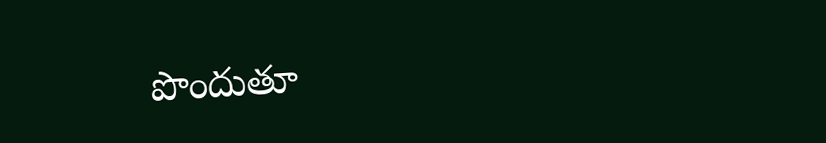పొందుతూ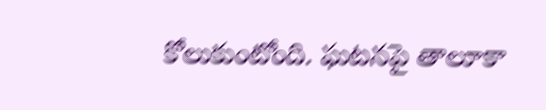కోలుకుంటోంది. ఘటనపై తాలూకా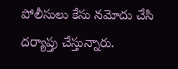పోలీసులు కేసు నమోదు చేసి దర్యాప్తు చేస్తున్నారు.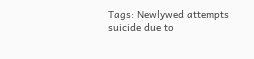Tags: Newlywed attempts suicide due to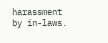harassment by in-laws.